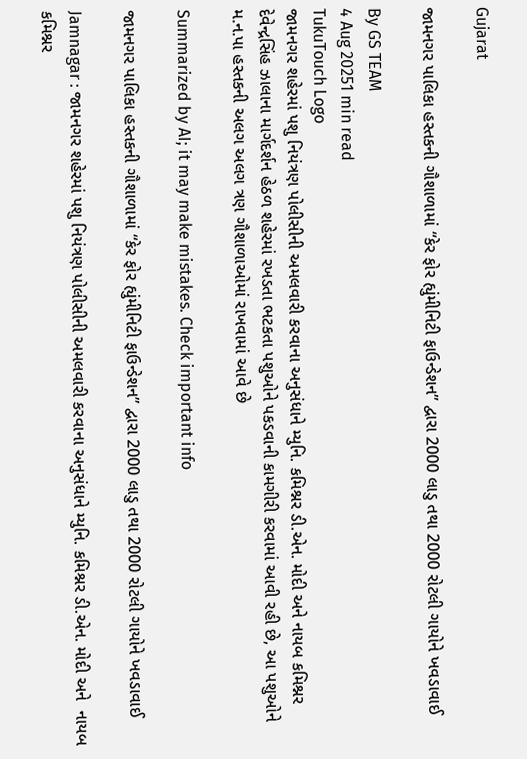Gujarat

જામનગર પાલિકા હસ્તકની ગૌશાળામાં “કેર ફોર હ્યુંમીનિટી ફાઉન્ડેશન” દ્વારા 2000 લાડુ તથા 2000 રોટલી ગાયોને ખવડાવાઈ

By GS TEAM
4 Aug 20251 min read
TukuTouch Logo
જામનગર શહેરમાં પશુ નિયંત્રણ પોલીસીની અમલવારી કરવાના અનુસંધાને મ્યુનિ. કમિશ્નર ડી.એન. મોદી અને નાયબ કમિશ્નર દેવેન્દ્રસિંહ ઝાલાના માર્ગદર્શન હેઠળ શહેરમાં રખડતા ભટકતા પશુઓને પકડવાની કામગીરી કરવામાં આવી રહી છે, આ પશુઓને મ.ન.પા હસ્તકની અલગ અલગ ત્રણ ગૌશાળાઓમાં રાખવામાં આવે છે

Summarized by AI; it may make mistakes. Check important info

જામનગર પાલિકા હસ્તકની ગૌશાળામાં “કેર ફોર હ્યુંમીનિટી ફાઉન્ડેશન” દ્વારા 2000 લાડુ તથા 2000 રોટલી ગાયોને ખવડાવાઈ

Jamnagar : જામનગર શહેરમાં પશુ નિયંત્રણ પોલીસીની અમલવારી કરવાના અનુસંધાને મ્યુનિ. કમિશ્નર ડી.એન. મોદી અને  નાયબ કમિશ્નર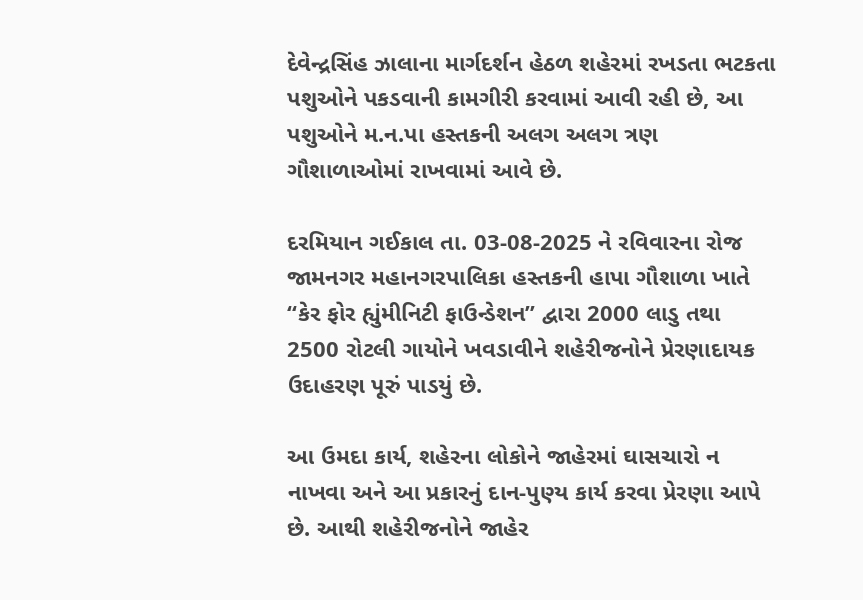દેવેન્દ્રસિંહ ઝાલાના માર્ગદર્શન હેઠળ શહેરમાં રખડતા ભટકતા પશુઓને પકડવાની કામગીરી કરવામાં આવી રહી છે, આ પશુઓને મ.ન.પા હસ્તકની અલગ અલગ ત્રણ ગૌશાળાઓમાં રાખવામાં આવે છે.

દરમિયાન ગઈકાલ તા. 03-08-2025 ને રવિવારના રોજ જામનગર મહાનગરપાલિકા હસ્તકની હાપા ગૌશાળા ખાતે “કેર ફોર હ્યુંમીનિટી ફાઉન્ડેશન” દ્વારા 2000 લાડુ તથા 2500 રોટલી ગાયોને ખવડાવીને શહેરીજનોને પ્રેરણાદાયક ઉદાહરણ પૂરું પાડયું છે.

આ ઉમદા કાર્ય, શહેરના લોકોને જાહેરમાં ઘાસચારો ન નાખવા અને આ પ્રકારનું દાન-પુણ્ય કાર્ય કરવા પ્રેરણા આપે છે. આથી શહેરીજનોને જાહેર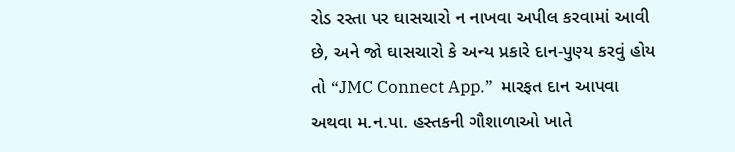રોડ રસ્તા પર ઘાસચારો ન નાખવા અપીલ કરવામાં આવી છે, અને જો ઘાસચારો કે અન્ય પ્રકારે દાન-પુણ્ય કરવું હોય તો “JMC Connect App.”  મારફત દાન આપવા અથવા મ.ન.પા. હસ્તકની ગૌશાળાઓ ખાતે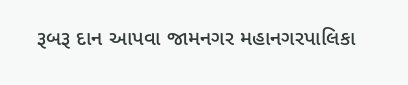રૂબરૂ દાન આપવા જામનગર મહાનગરપાલિકા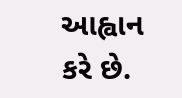આહ્વાન કરે છે.